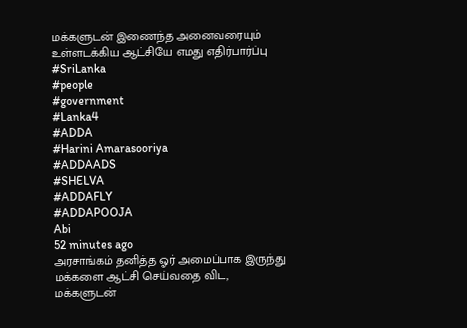மக்களுடன் இணைந்த அனைவரையும் உள்ளடக்கிய ஆட்சியே எமது எதிர்பார்ப்பு
#SriLanka
#people
#government
#Lanka4
#ADDA
#Harini Amarasooriya
#ADDAADS
#SHELVA
#ADDAFLY
#ADDAPOOJA
Abi
52 minutes ago
அரசாங்கம் தனித்த ஓர் அமைப்பாக இருந்து மக்களை ஆட்சி செய்வதை விட, மக்களுடன்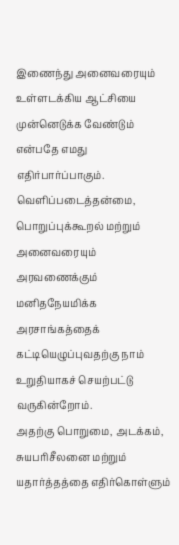இணைந்து அனைவரையும் உள்ளடக்கிய ஆட்சியை முன்னெடுக்க வேண்டும் என்பதே எமது எதிர்பார்ப்பாகும்.
வெளிப்படைத்தன்மை, பொறுப்புக்கூறல் மற்றும் அனைவரையும் அரவணைக்கும் மனிதநேயமிக்க அரசாங்கத்தைக் கட்டியெழுப்புவதற்கு நாம் உறுதியாகச் செயற்பட்டு வருகின்றோம்.
அதற்கு பொறுமை, அடக்கம், சுயபரிசீலனை மற்றும் யதார்த்தத்தை எதிர்கொள்ளும்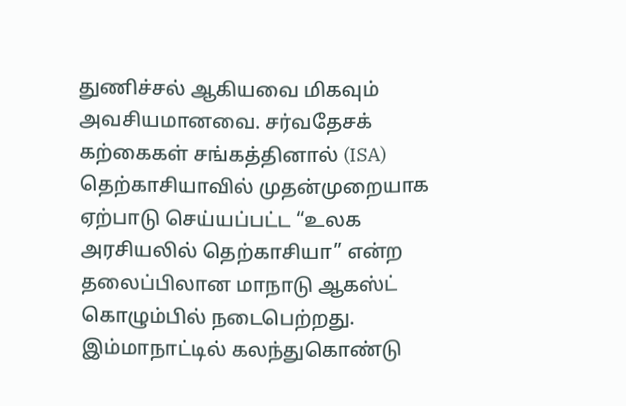துணிச்சல் ஆகியவை மிகவும் அவசியமானவை. சர்வதேசக் கற்கைகள் சங்கத்தினால் (ISA) தெற்காசியாவில் முதன்முறையாக ஏற்பாடு செய்யப்பட்ட “உலக அரசியலில் தெற்காசியா” என்ற தலைப்பிலான மாநாடு ஆகஸ்ட் கொழும்பில் நடைபெற்றது.
இம்மாநாட்டில் கலந்துகொண்டு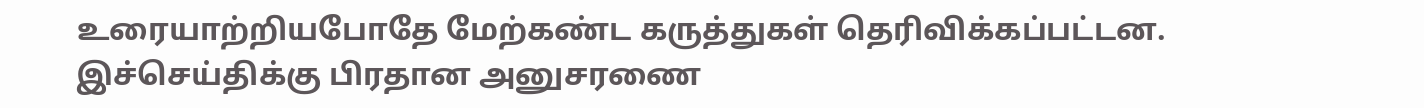உரையாற்றியபோதே மேற்கண்ட கருத்துகள் தெரிவிக்கப்பட்டன.
இச்செய்திக்கு பிரதான அனுசரணை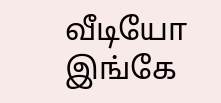வீடியோ இங்கே